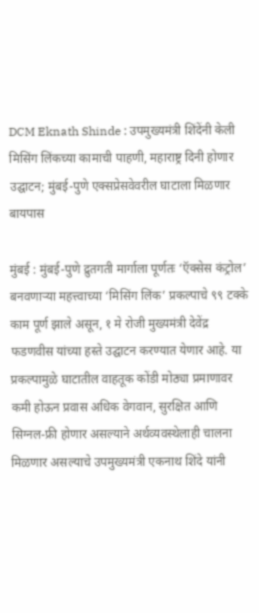DCM Eknath Shinde : उपमुख्यमंत्री शिंदेंनी केली मिसिंग लिंकच्या कामाची पाहणी, महाराष्ट्र दिनी होणार उद्घाटन; मुंबई-पुणे एक्सप्रेसवेवरील घाटाला मिळणार बायपास

मुंबई : मुंबई-पुणे द्रुतगती मार्गाला पूर्णतः ‘ऍक्सेस कंट्रोल’ बनवणाऱ्या महत्त्वाच्या ‘मिसिंग लिंक’ प्रकल्पाचे ९९ टक्के काम पूर्ण झाले असून, १ मे रोजी मुख्यमंत्री देवेंद्र फडणवीस यांच्या हस्ते उद्घाटन करण्यात येणार आहे. या प्रकल्पामुळे घाटातील वाहतूक कोंडी मोठ्या प्रमाणावर कमी होऊन प्रवास अधिक वेगवान, सुरक्षित आणि सिग्नल-फ्री होणार असल्याने अर्थव्यवस्थेलाही चालना मिळणार असल्याचे उपमुख्यमंत्री एकनाथ शिंदे यांनी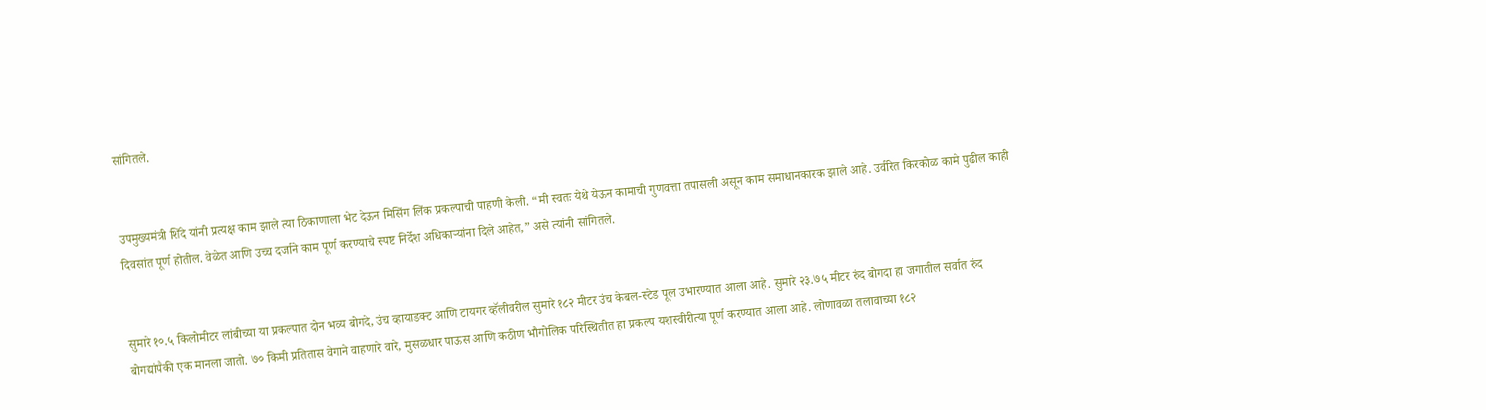सांगितले.


उपमुख्यमंत्री शिंदे यांनी प्रत्यक्ष काम झाले त्या ठिकाणाला भेट देऊन मिसिंग लिंक प्रकल्पाची पाहणी केली. “मी स्वतः येथे येऊन कामाची गुणवत्ता तपासली असून काम समाधानकारक झाले आहे. उर्वरित किरकोळ कामे पुढील काही दिवसांत पूर्ण होतील. वेळेत आणि उच्च दर्जाने काम पूर्ण करण्याचे स्पष्ट निर्देश अधिकाऱ्यांना दिले आहेत,” असे त्यांनी सांगितले.


सुमारे १०.५ किलोमीटर लांबीच्या या प्रकल्पात दोन भव्य बोगदे, उंच व्हायाडक्ट आणि टायगर व्हॅलीवरील सुमारे १८२ मीटर उंच केबल-स्टेड पूल उभारण्यात आला आहे. सुमारे २३.७५ मीटर रुंद बोगदा हा जगातील सर्वात रुंद बोगद्यांपैकी एक मानला जातो. ७० किमी प्रतितास वेगाने वाहणारे वारे, मुसळधार पाऊस आणि कठीण भौगोलिक परिस्थितीत हा प्रकल्प यशस्वीरीत्या पूर्ण करण्यात आला आहे. लोणावळा तलावाच्या १८२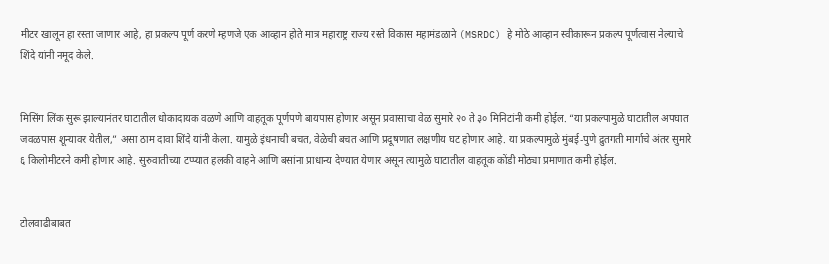मीटर खालून हा रस्ता जाणार आहे, हा प्रकल्प पूर्ण करणे म्हणजे एक आव्हान होते मात्र महाराष्ट्र राज्य रस्ते विकास महामंडळाने (MSRDC) हे मोठे आव्हान स्वीकारून प्रकल्प पूर्णत्वास नेल्याचे शिंदे यांनी नमूद केले.


मिसिंग लिंक सुरू झाल्यानंतर घाटातील धोकादायक वळणे आणि वाहतूक पूर्णपणे बायपास होणार असून प्रवासाचा वेळ सुमारे २० ते ३० मिनिटांनी कमी होईल. “या प्रकल्पामुळे घाटातील अपघात जवळपास शून्यावर येतील,” असा ठाम दावा शिंदे यांनी केला. यामुळे इंधनाची बचत, वेळेची बचत आणि प्रदूषणात लक्षणीय घट होणार आहे. या प्रकल्पामुळे मुंबई-पुणे द्रुतगती मार्गाचे अंतर सुमारे ६ किलोमीटरने कमी होणार आहे. सुरुवातीच्या टप्प्यात हलकी वाहने आणि बसांना प्राधान्य देण्यात येणार असून त्यामुळे घाटातील वाहतूक कोंडी मोठ्या प्रमाणात कमी होईल.


टोलवाढीबाबत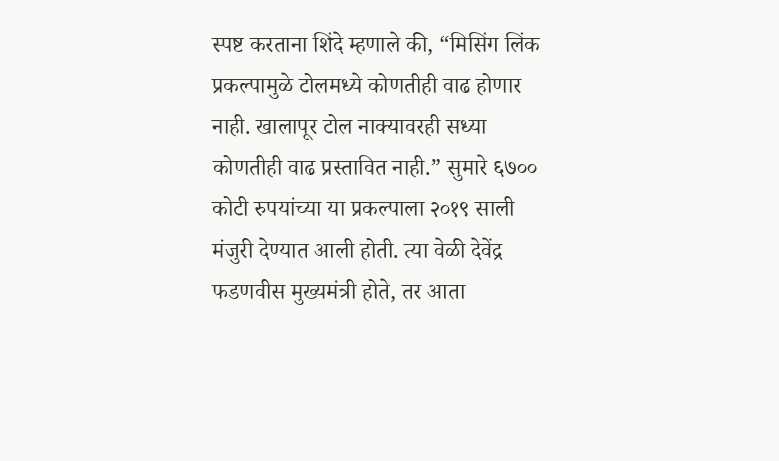स्पष्ट करताना शिंदे म्हणाले की, “मिसिंग लिंक प्रकल्पामुळे टोलमध्ये कोणतीही वाढ होणार नाही. खालापूर टोल नाक्यावरही सध्या कोणतीही वाढ प्रस्तावित नाही.” सुमारे ६७०० कोटी रुपयांच्या या प्रकल्पाला २०१९ साली मंजुरी देण्यात आली होती. त्या वेळी देवेंद्र फडणवीस मुख्यमंत्री होते, तर आता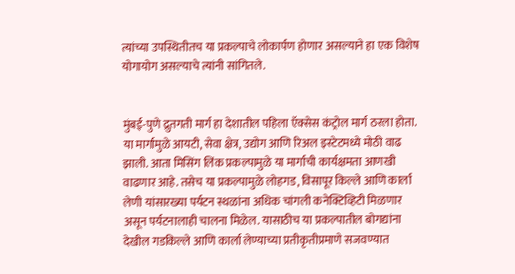त्यांच्या उपस्थितीतच या प्रकल्पाचे लोकार्पण होणार असल्याने हा एक विशेष योगायोग असल्याचे त्यांनी सांगितले.


मुंबई-पुणे द्रुतगती मार्ग हा देशातील पहिला ऍक्सेस कंट्रोल मार्ग ठरला होता. या मार्गामुळे आयटी, सेवा क्षेत्र, उद्योग आणि रिअल इस्टेटमध्ये मोठी वाढ झाली. आता मिसिंग लिंक प्रकल्पामुळे या मार्गाची कार्यक्षमता आणखी वाढणार आहे. तसेच या प्रकल्पामुळे लोहगड, विसापूर किल्ले आणि कार्ला लेणी यांसारख्या पर्यटन स्थळांना अधिक चांगली कनेक्टिव्हिटी मिळणार असून पर्यटनालाही चालना मिळेल. यासाठीच या प्रकल्पातील बोगद्यांना देखील गडकिल्ले आणि कार्ला लेण्याच्या प्रतीकृतीप्रमाणे सजवण्यात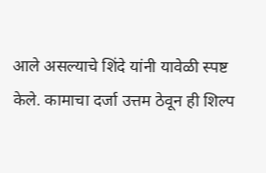आले असल्याचे शिंदे यांनी यावेळी स्पष्ट केले. कामाचा दर्जा उत्तम ठेवून ही शिल्प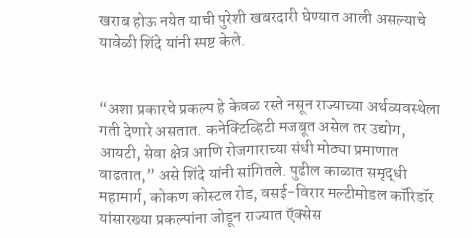खराब होऊ नयेत याची पुरेशी खबरदारी घेण्यात आली असल्याचे यावेळी शिंदे यांनी स्पष्ट केले.


“अशा प्रकारचे प्रकल्प हे केवळ रस्ते नसून राज्याच्या अर्थव्यवस्थेला गती देणारे असतात. कनेक्टिव्हिटी मजबूत असेल तर उद्योग, आयटी, सेवा क्षेत्र आणि रोजगाराच्या संधी मोठ्या प्रमाणात वाढतात,” असे शिंदे यांनी सांगितले. पुढील काळात समृद्धी महामार्ग, कोकण कोस्टल रोड, वसई-विरार मल्टीमोडल कॉरिडॉर यांसारख्या प्रकल्पांना जोडून राज्यात ऍक्सेस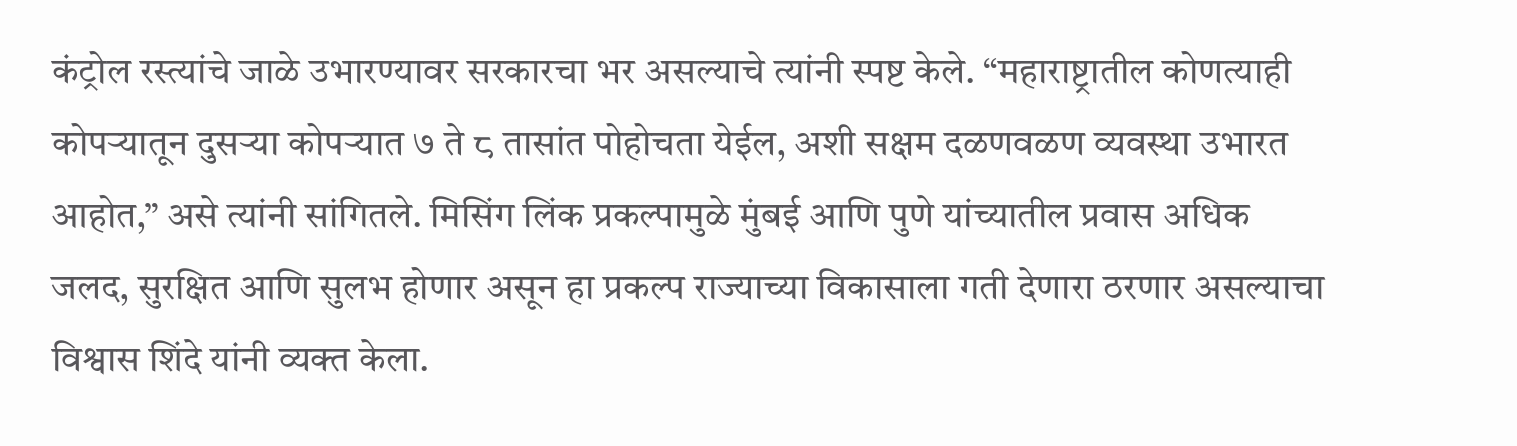कंट्रोल रस्त्यांचे जाळे उभारण्यावर सरकारचा भर असल्याचे त्यांनी स्पष्ट केले. “महाराष्ट्रातील कोणत्याही कोपऱ्यातून दुसऱ्या कोपऱ्यात ७ ते ८ तासांत पोहोचता येईल, अशी सक्षम दळणवळण व्यवस्था उभारत आहोत,” असे त्यांनी सांगितले. मिसिंग लिंक प्रकल्पामुळे मुंबई आणि पुणे यांच्यातील प्रवास अधिक जलद, सुरक्षित आणि सुलभ होणार असून हा प्रकल्प राज्याच्या विकासाला गती देणारा ठरणार असल्याचा विश्वास शिंदे यांनी व्यक्त केला.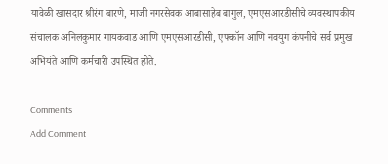यावेळी खासदार श्रीरंग बारणे, माजी नगरसेवक आबासाहेब बागुल, एमएसआरडीसीचे व्यवस्थापकीय संचालक अनिलकुमार गायकवाड आणि एमएसआरडीसी, एफ्कॉन आणि नवयुग कंपनीचे सर्व प्रमुख अभियंते आणि कर्मचारी उपस्थित होते.

Comments
Add Comment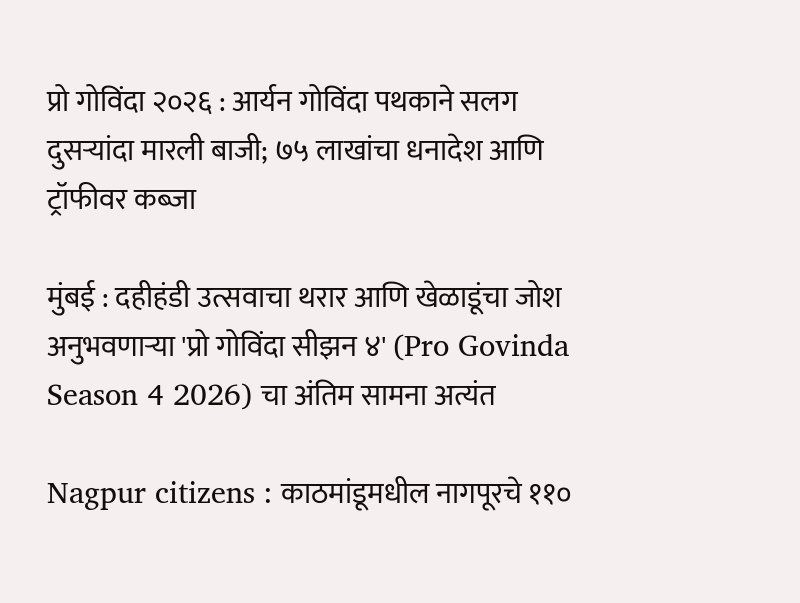प्रो गोविंदा २०२६ : आर्यन गोविंदा पथकाने सलग दुसऱ्यांदा मारली बाजी; ७५ लाखांचा धनादेश आणि ट्रॉफीवर कब्जा

मुंबई : दहीहंडी उत्सवाचा थरार आणि खेळाडूंचा जोश अनुभवणाऱ्या 'प्रो गोविंदा सीझन ४' (Pro Govinda Season 4 2026) चा अंतिम सामना अत्यंत

Nagpur citizens : काठमांडूमधील नागपूरचे ११०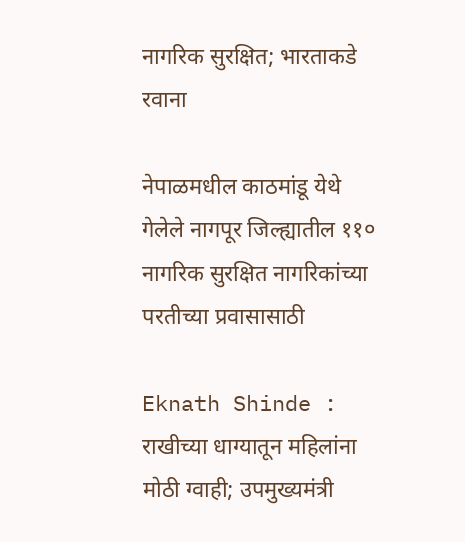नागरिक सुरक्षित; भारताकडे रवाना

नेपाळमधील काठमांडू येथे गेलेले नागपूर जिल्ह्यातील ११० नागरिक सुरक्षित नागरिकांच्या परतीच्या प्रवासासाठी

Eknath Shinde : राखीच्या धाग्यातून महिलांना मोठी ग्वाही; उपमुख्यमंत्री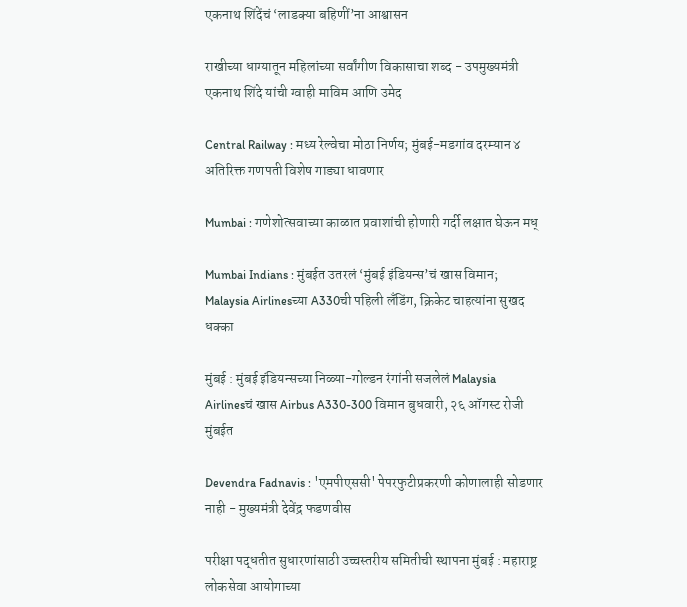एकनाथ शिंदेंचं ‘लाडक्या बहिणीं’ना आश्वासन

राखीच्या धाग्यातून महिलांच्या सर्वांगीण विकासाचा शब्द - उपमुख्यमंत्री एकनाथ शिंदे यांची ग्वाही माविम आणि उमेद

Central Railway : मध्य रेल्वेचा मोठा निर्णय; मुंबई-मडगांव दरम्यान ४ अतिरिक्त गणपती विशेष गाड्या धावणार

Mumbai : गणेशोत्सवाच्या काळात प्रवाशांची होणारी गर्दी लक्षात घेऊन मध्

Mumbai Indians : मुंबईत उतरलं ‘मुंबई इंडियन्स’चं खास विमान; Malaysia Airlinesच्या A330ची पहिली लँडिंग, क्रिकेट चाहत्यांना सुखद धक्का

मुंबई : मुंबई इंडियन्सच्या निळ्या-गोल्डन रंगांनी सजलेलं Malaysia Airlinesचं खास Airbus A330-300 विमान बुधवारी, २६ ऑगस्ट रोजी मुंबईत

Devendra Fadnavis : 'एमपीएससी' पेपरफुटीप्रकरणी कोणालाही सोडणार नाही - मुख्यमंत्री देवेंद्र फडणवीस

परीक्षा पद्धतीत सुधारणांसाठी उच्चस्तरीय समितीची स्थापना मुंबई : महाराष्ट्र लोकसेवा आयोगाच्या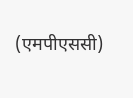(एमपीएससी)